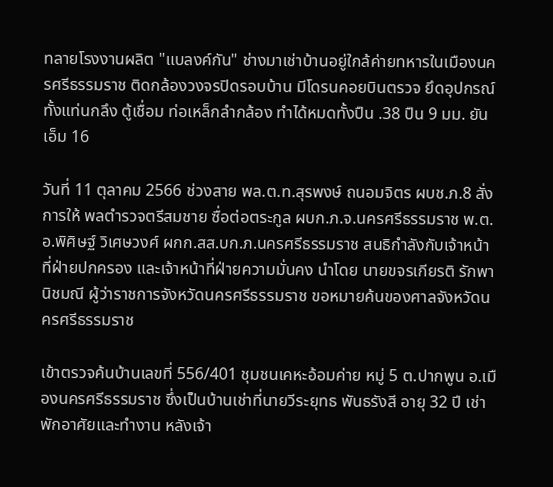ทลายโรงงานผลิต "แบลงค์กัน" ช่างมาเช่าบ้านอยู่ใกล้ค่ายทหารในเมืองนครศรีธรรมราช ติดกล้องวงจรปิดรอบบ้าน มีโดรนคอยบินตรวจ ยึดอุปกรณ์ทั้งแท่นกลึง ตู้เชื่อม ท่อเหล็กลำกล้อง ทำได้หมดทั้งปืน .38 ปืน 9 มม. ยันเอ็ม 16

วันที่ 11 ตุลาคม 2566 ช่วงสาย พล.ต.ท.สุรพงษ์ ถนอมจิตร ผบช.ภ.8 สั่งการให้ พลตำรวจตรีสมชาย ซื่อต่อตระกูล ผบก.ภ.จ.นครศรีธรรมราช พ.ต.อ.พิศิษฐ์ วิเศษวงศ์ ผกก.สส.บก.ภ.นครศรีธรรมราช สนธิกำลังกับเจ้าหน้าที่ฝ่ายปกครอง และเจ้าหน้าที่ฝ่ายความมั่นคง นำโดย นายขจรเกียรติ รักพานิชมณี ผู้ว่าราชการจังหวัดนครศรีธรรมราช ขอหมายค้นของศาลจังหวัดนครศรีธรรมราช

เข้าตรวจค้นบ้านเลขที่ 556/401 ชุมชนเคหะอ้อมค่าย หมู่ 5 ต.ปากพูน อ.เมืองนครศรีธรรมราช ซึ่งเป็นบ้านเช่าที่นายวีระยุทธ พันธรังสี อายุ 32 ปี เช่าพักอาศัยและทำงาน หลังเจ้า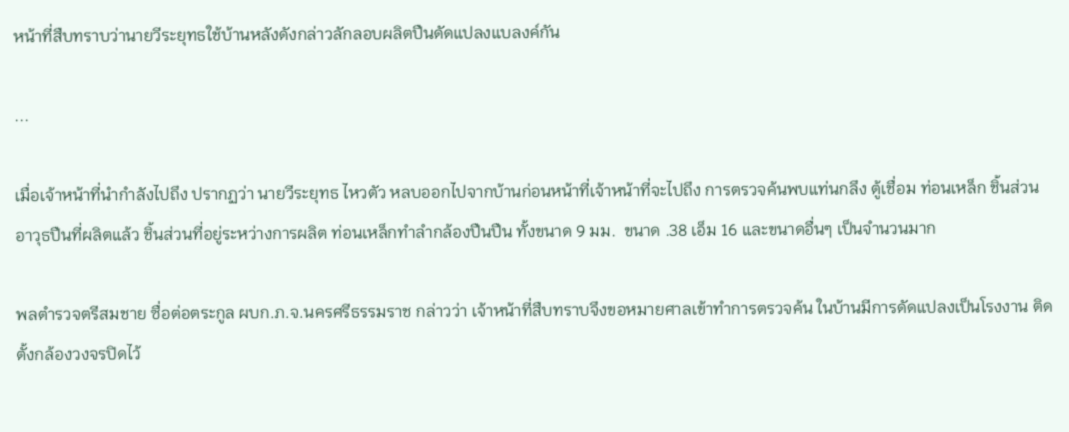หน้าที่สืบทราบว่านายวีระยุทธใช้บ้านหลังดังกล่าวลักลอบผลิตปืนดัดแปลงแบลงค์กัน

...

เมื่อเจ้าหน้าที่นำกำลังไปถึง ปรากฏว่า นายวีระยุทธ ไหวตัว หลบออกไปจากบ้านก่อนหน้าที่เจ้าหน้าที่จะไปถึง การตรวจค้นพบแท่นกลึง ตู้เชื่อม ท่อนเหล็ก ชิ้นส่วนอาวุธปืนที่ผลิตแล้ว ชิ้นส่วนที่อยู่ระหว่างการผลิต ท่อนเหล็กทำลำกล้องปืนปืน ทั้งขนาด 9 มม.  ขนาด .38 เอ็ม 16 และขนาดอื่นๆ เป็นจำนวนมาก

พลตำรวจตรีสมชาย ซื่อต่อตระกูล ผบก.ภ.จ.นครศรีธรรมราช กล่าวว่า เจ้าหน้าที่สืบทราบจึงขอหมายศาลเข้าทำการตรวจค้น ในบ้านมีการดัดแปลงเป็นโรงงาน ติดตั้งกล้องวงจรปิดไว้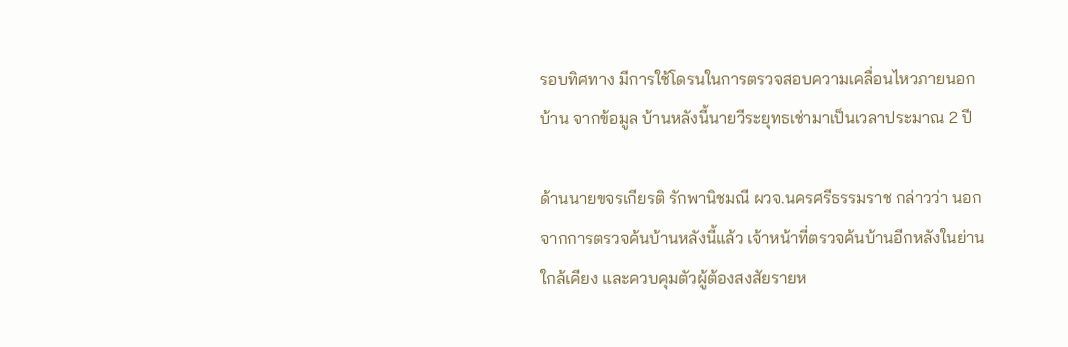รอบทิศทาง มีการใช้โดรนในการตรวจสอบความเคลื่อนไหวภายนอกบ้าน จากข้อมูล บ้านหลังนี้นายวีระยุทธเช่ามาเป็นเวลาประมาณ 2 ปี

ด้านนายขจรเกียรติ รักพานิชมณี ผวจ.นครศรีธรรมราช กล่าวว่า นอกจากการตรวจค้นบ้านหลังนี้แล้ว เจ้าหน้าที่ตรวจค้นบ้านอีกหลังในย่านใกล้เคียง และควบคุมตัวผู้ต้องสงสัยรายห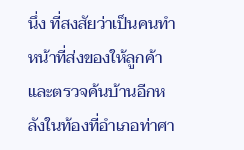นึ่ง ที่สงสัยว่าเป็นคนทำหน้าที่ส่งของให้ลูกค้า และตรวจค้นบ้านอีกหลังในท้องที่อำเภอท่าศา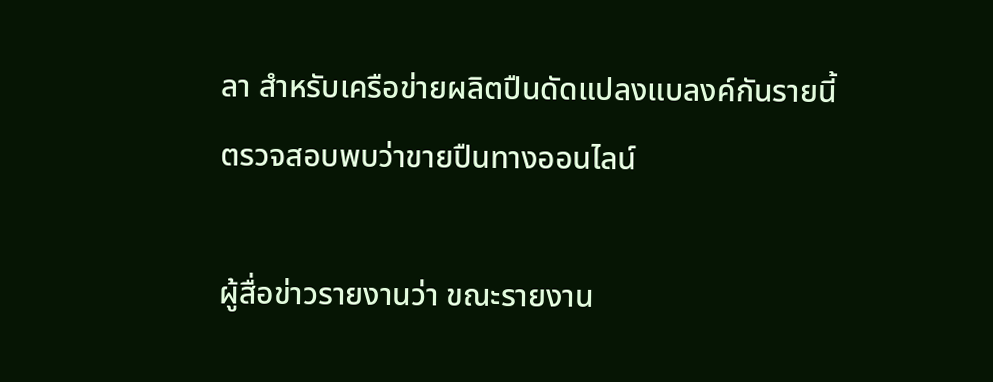ลา สำหรับเครือข่ายผลิตปืนดัดแปลงแบลงค์กันรายนี้ ตรวจสอบพบว่าขายปืนทางออนไลน์

ผู้สื่อข่าวรายงานว่า ขณะรายงาน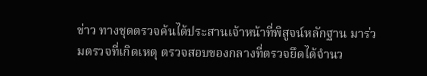ข่าว ทางชุดตรวจค้นได้ประสานเจ้าหน้าที่พิสูจน์หลักฐาน มาร่วมตรวจที่เกิดเหตุ ตรวจสอบของกลางที่ตรวจยึดได้จำนว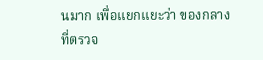นมาก เพื่อแยกแยะว่า ของกลางที่ตรวจ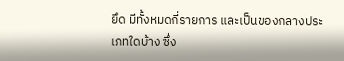ยึด มีทั้งหมดกี่รายการ และเป็นของกลางประเภทใดบ้าง ซึ่ง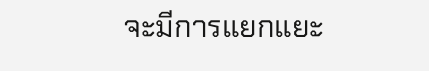จะมีการแยกแยะ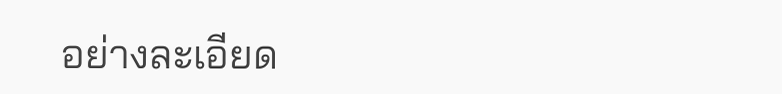อย่างละเอียด